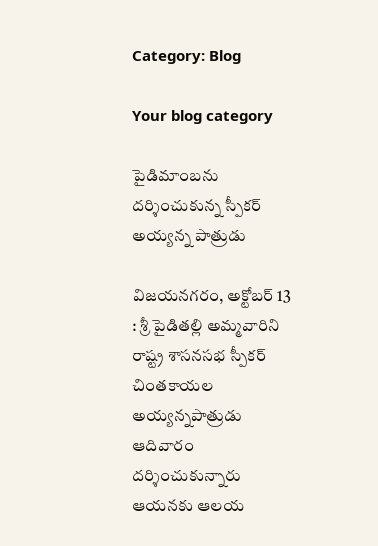Category: Blog

Your blog category

పైడిమాంబను దర్శించుకున్న స్పీకర్ అయ్యన్న పాత్రుడు

విజయనగరం, అక్టోబర్ 13 : శ్రీ పైడితల్లి అమ్మవారిని రాష్ట్ర శాసనసభ స్పీకర్ చింతకాయల అయ్యన్నపాత్రుడు ఆదివారం దర్శించుకున్నారు ఆయనకు ఆలయ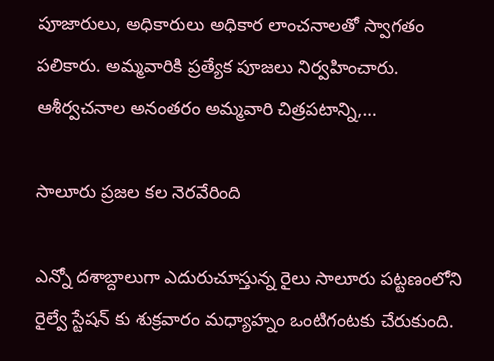పూజారులు, అధికారులు అధికార లాంచనాలతో స్వాగతం పలికారు. అమ్మవారికి ప్రత్యేక పూజలు నిర్వహించారు. ఆశీర్వచనాల అనంతరం అమ్మవారి చిత్రపటాన్ని,…

సాలూరు ప్రజల కల నెరవేరింది

ఎన్నో దశాబ్దాలుగా ఎదురుచూస్తున్న రైలు సాలూరు పట్టణంలోని రైల్వే స్టేషన్ కు శుక్రవారం మధ్యాహ్నం ఒంటిగంటకు చేరుకుంది.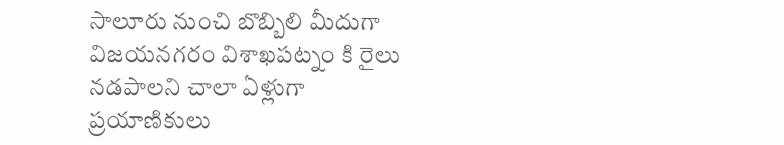సాలూరు నుంచి బొబ్బిలి మీదుగా విజయనగరం విశాఖపట్నం కి రైలు నడపాలని చాలా ఏళ్లుగా ప్రయాణికులు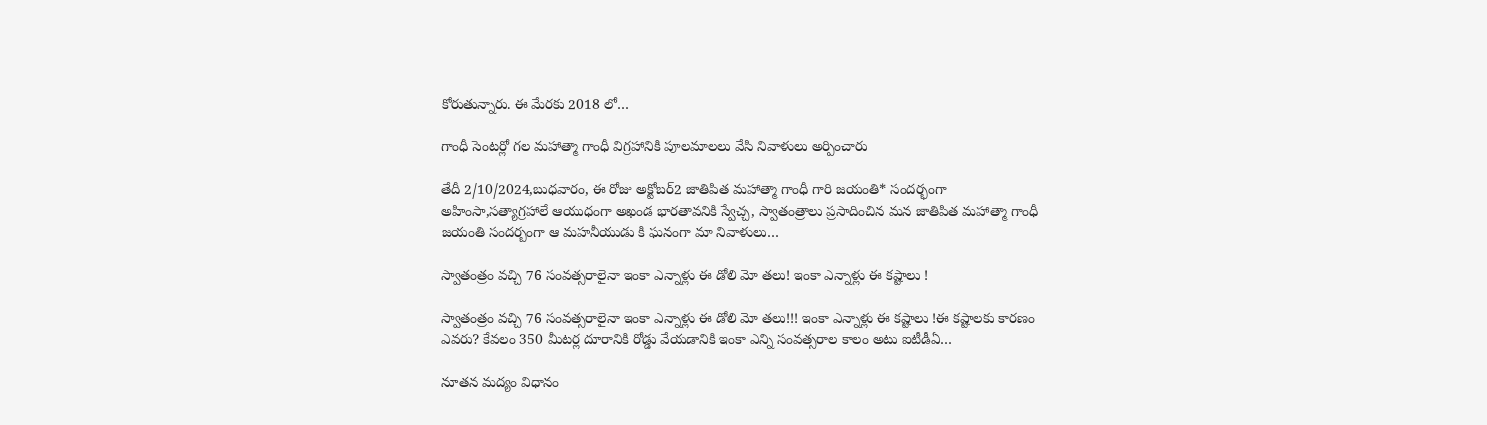కోరుతున్నారు. ఈ మేరకు 2018 లో…

గాంధీ సెంటర్లో గల మహాత్మా గాంధీ విగ్రహానికి పూలమాలలు వేసి నివాళులు అర్పించారు

తేదీ 2/10/2024,బుధవారం, ఈ రోజు అక్టోబర్2 జాతిపిత మహాత్మా గాంధీ గారి జయంతి* సందర్భంగా అహింసా,సత్యాగ్రహాలే ఆయుధంగా అఖండ భారతావనికి స్వేచ్చ, స్వాతంత్రాలు ప్రసాదించిన మన జాతిపిత మహాత్మా గాంధీ జయంతి సందర్బంగా ఆ మహనీయుడు కి ఘనంగా మా నివాళులు…

స్వాతంత్రం వచ్చి 76 సంవత్సరాలైనా ఇంకా ఎన్నాళ్లు ఈ డోలి మో తలు! ఇంకా ఎన్నాళ్లు ఈ కష్టాలు !

స్వాతంత్రం వచ్చి 76 సంవత్సరాలైనా ఇంకా ఎన్నాళ్లు ఈ డోలి మో తలు!!! ఇంకా ఎన్నాళ్లు ఈ కష్టాలు !ఈ కష్టాలకు కారణం ఎవరు? కేవలం 350 మీటర్ల దూరానికి రోడ్డు వేయడానికి ఇంకా ఎన్ని సంవత్సరాల కాలం అటు ఐటీడీఏ…

నూతన మద్యం విధానం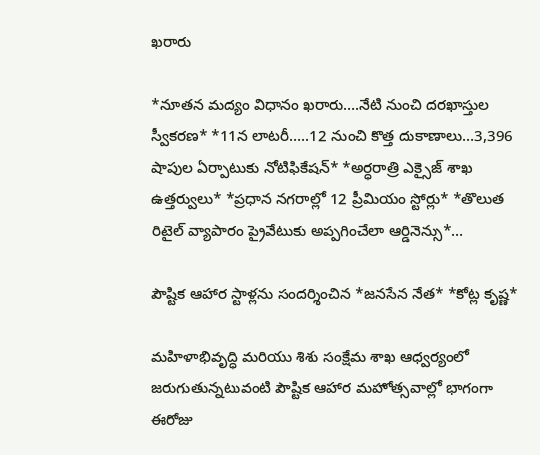ఖరారు

*నూతన మద్యం విధానం ఖరారు….నేటి నుంచి దరఖాస్తుల స్వీకరణ* *11న లాటరీ…..12 నుంచి కొత్త దుకాణాలు…3,396 షాపుల ఏర్పాటుకు నోటిఫికేషన్* *అర్ధరాత్రి ఎక్సైజ్ శాఖ ఉత్తర్వులు* *ప్రధాన నగరాల్లో 12 ప్రీమియం స్టోర్లు* *తొలుత రిటైల్ వ్యాపారం ప్రైవేటుకు అప్పగించేలా ఆర్డినెన్సు*…

పౌష్టిక ఆహార స్టాళ్లను సందర్శించిన *జనసేన నేత* *కోట్ల కృష్ణ*

మహిళాభివృద్ధి మరియు శిశు సంక్షేమ శాఖ ఆధ్వర్యంలో జరుగుతున్నటువంటి పౌష్టిక ఆహార మహోత్సవాల్లో భాగంగా ఈరోజు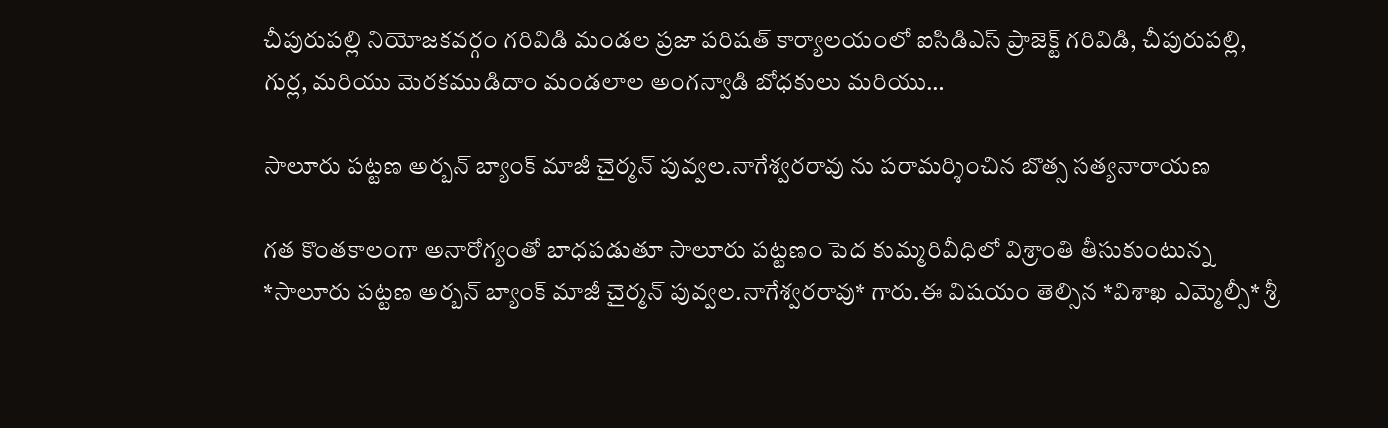చీపురుపల్లి నియోజకవర్గం గరివిడి మండల ప్రజా పరిషత్ కార్యాలయంలో ఐసిడిఎస్ ప్రాజెక్ట్ గరివిడి, చీపురుపల్లి, గుర్ల, మరియు మెరకముడిదాం మండలాల అంగన్వాడి బోధకులు మరియు…

సాలూరు పట్టణ అర్బన్ బ్యాంక్ మాజీ చైర్మన్ పువ్వల.నాగేశ్వరరావు ను పరామర్శించిన బొత్స సత్యనారాయణ

గత కొంతకాలంగా అనారోగ్యంతో బాధపడుతూ సాలూరు పట్టణం పెద కుమ్మరివీధిలో విశ్రాంతి తీసుకుంటున్న *సాలూరు పట్టణ అర్బన్ బ్యాంక్ మాజీ చైర్మన్ పువ్వల.నాగేశ్వరరావు* గారు.ఈ విషయం తెల్సిన *విశాఖ ఎమ్మెల్సీ* శ్రీ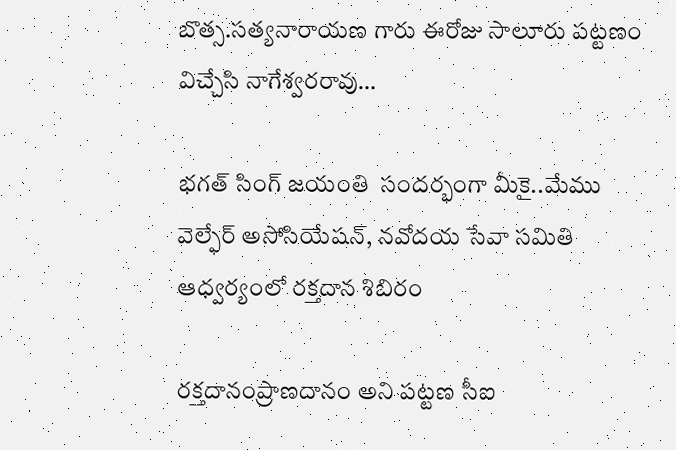బొత్స.సత్యనారాయణ గారు ఈరోజు సాలూరు పట్టణం విచ్చేసి నాగేశ్వరరావు…

భగత్ సింగ్ జయంతి  సందర్భంగా మీకై..మేము వెల్ఫేర్ అసోసియేషన్, నవోదయ సేవా సమితి  ఆధ్వర్యంలో రక్తదాన శిబిరం

రక్తదానంప్రాణదానం అని పట్టణ సీఐ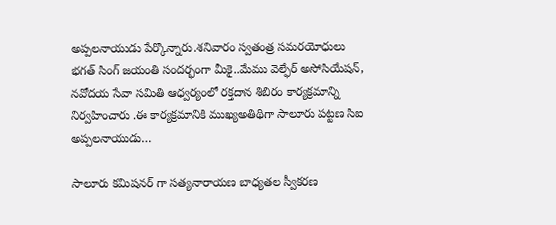అప్పలనాయుడు పేర్కొన్నారు.శనివారం స్వతంత్ర సమరయోధులు భగత్ సింగ్ జయంతి సందర్భంగా మీకై..మేము వెల్ఫేర్ అసోసియేషన్, నవోదయ సేవా సమితి ఆధ్వర్యంలో రక్తదాన శిబిరం కార్యక్రమాన్ని నిర్వహించారు .ఈ కార్యక్రమానికి ముఖ్యఅతిథిగా సాలూరు పట్టణ సిఐ అప్పలనాయుడు…

సాలూరు కమిషనర్ గా సత్యనారాయణ బాధ్యతల స్వీకరణ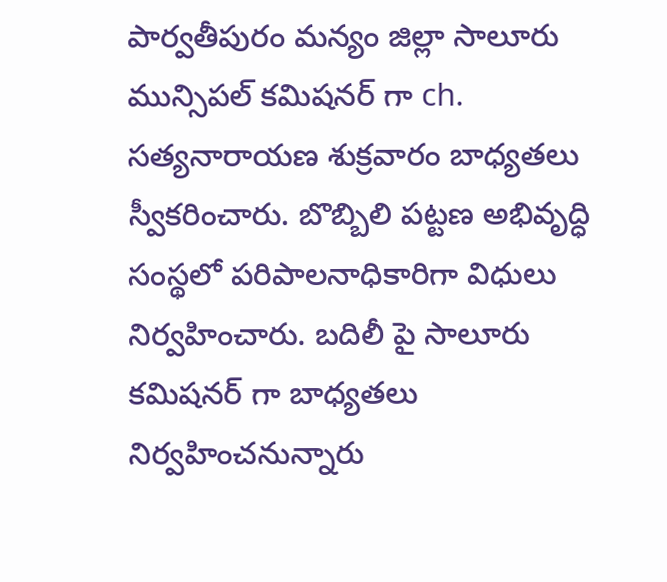పార్వతీపురం మన్యం జిల్లా సాలూరు మున్సిపల్ కమిషనర్ గా ch. సత్యనారాయణ శుక్రవారం బాధ్యతలు స్వీకరించారు. బొబ్బిలి పట్టణ అభివృద్ధి సంస్థలో పరిపాలనాధికారిగా విధులు నిర్వహించారు. బదిలీ పై సాలూరు కమిషనర్ గా బాధ్యతలు నిర్వహించనున్నారు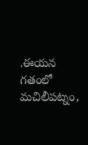.ఈయన గతంలో మచిలీపట్నం,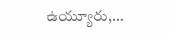ఉయ్యూరు,…